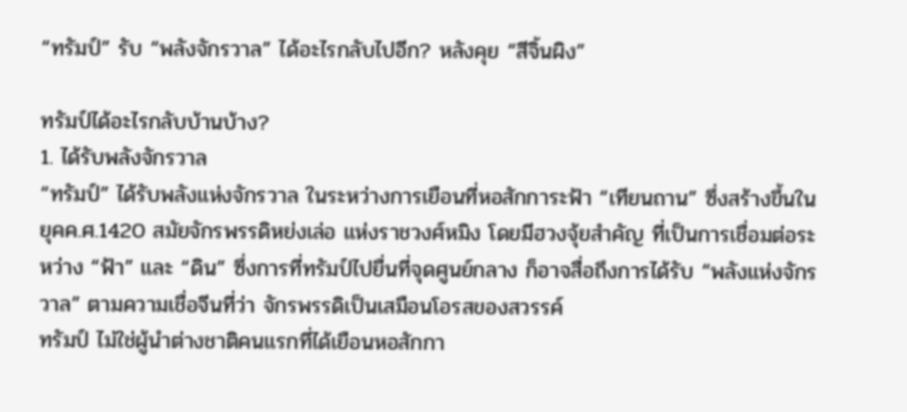“ทรัมป์” รับ “พลังจักรวาล” ได้อะไรกลับไปอีก? หลังคุย “สีจิ้นผิง”

ทรัมป์ได้อะไรกลับบ้านบ้าง?
1. ได้รับพลังจักรวาล
“ทรัมป์” ได้รับพลังแห่งจักรวาล ในระหว่างการเยือนที่หอสักการะฟ้า “เทียนถาน” ซึ่งสร้างขึ้นในยุคค.ศ.1420 สมัยจักรพรรดิหย่งเล่อ แห่งราชวงศ์หมิง โดยมีฮวงจุ้ยสำคัญ ที่เป็นการเชื่อมต่อระหว่าง “ฟ้า” และ “ดิน” ซึ่งการที่ทรัมป์ไปยื่นที่จุดศูนย์กลาง ก็อาจสื่อถึงการได้รับ “พลังแห่งจักรวาล” ตามความเชื่อจีนที่ว่า จักรพรรดิเป็นเสมือนโอรสของสวรรค์
ทรัมป์ ไม่ใช่ผู้นำต่างชาติคนแรกที่ได้เยือนหอสักกา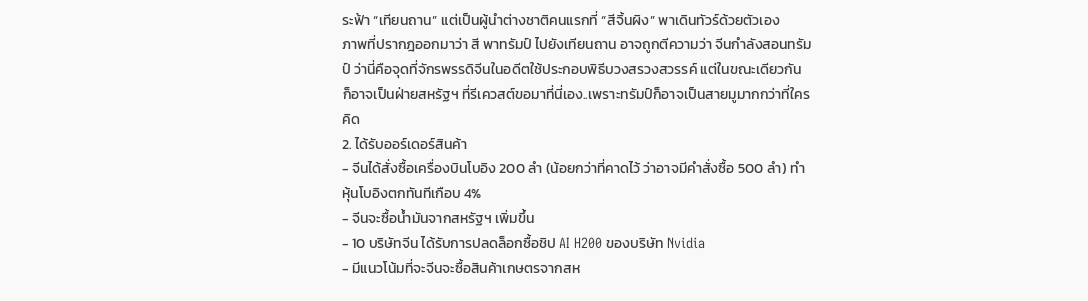ระฟ้า “เทียนถาน” แต่เป็นผู้นำต่างชาติคนแรกที่ “สีจิ้นผิง” พาเดินทัวร์ด้วยตัวเอง
ภาพที่ปรากฎออกมาว่า สี พาทรัมป์ ไปยังเทียนถาน อาจถูกตีความว่า จีนกำลังสอนทรัมป์ ว่านี่คือจุดที่จักรพรรดิจีนในอดีตใช้ประกอบพิธีบวงสรวงสวรรค์ แต่ในขณะเดียวกัน ก็อาจเป็นฝ่ายสหรัฐฯ ที่รีเควสต์ขอมาที่นี่เอง..เพราะทรัมป์ก็อาจเป็นสายมูมากกว่าที่ใครคิด
2. ได้รับออร์เดอร์สินค้า
- จีนได้สั่งซื้อเครื่องบินโบอิง 200 ลำ (น้อยกว่าที่คาดไว้ ว่าอาจมีคำสั่งซื้อ 500 ลำ) ทำหุ้นโบอิงตกทันทีเกือบ 4%
- จีนจะซื้อน้ำมันจากสหรัฐฯ เพิ่มขึ้น
- 10 บริษัทจีน ได้รับการปลดล็อกซื้อชิป AI H200 ของบริษัท Nvidia
- มีแนวโน้มที่จะจีนจะซื้อสินค้าเกษตรจากสห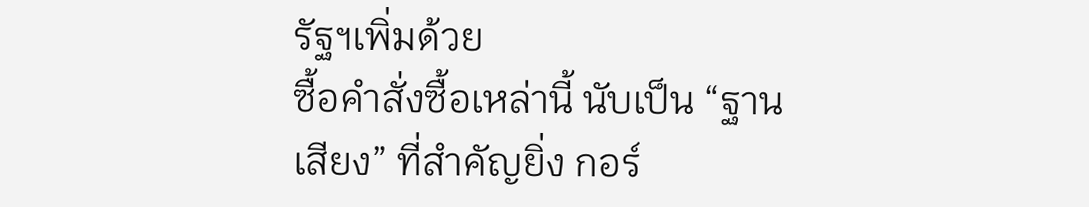รัฐฯเพิ่มด้วย
ซื้อคำสั่งซื้อเหล่านี้ นับเป็น “ฐานเสียง” ที่สำคัญยิ่ง กอร์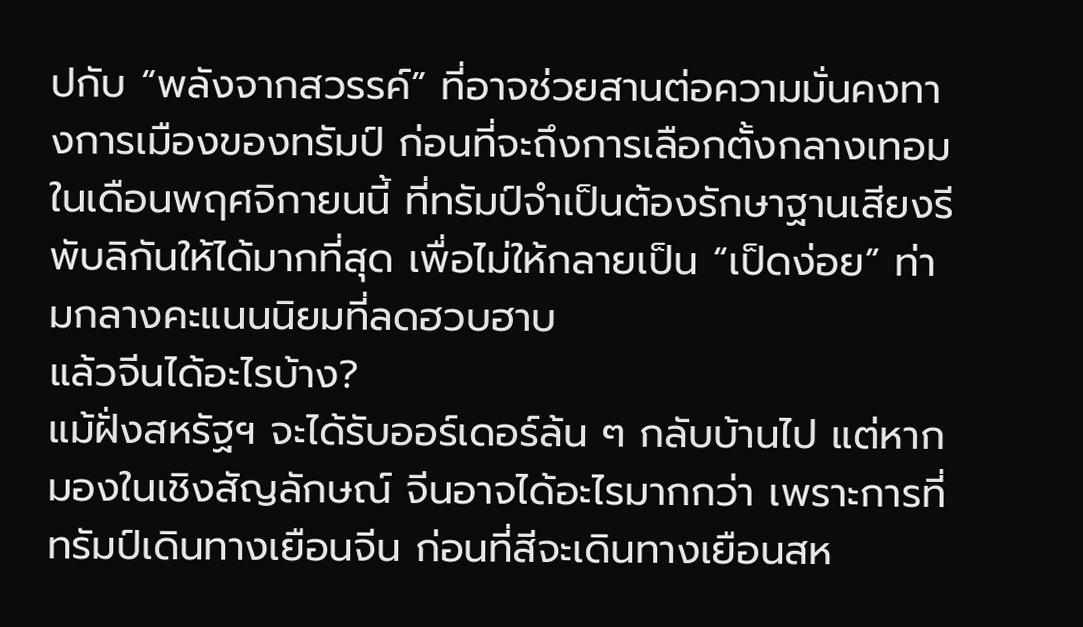ปกับ “พลังจากสวรรค์” ที่อาจช่วยสานต่อความมั่นคงทางการเมืองของทรัมป์ ก่อนที่จะถึงการเลือกตั้งกลางเทอมในเดือนพฤศจิกายนนี้ ที่ทรัมป์จำเป็นต้องรักษาฐานเสียงรีพับลิกันให้ได้มากที่สุด เพื่อไม่ให้กลายเป็น “เป็ดง่อย” ท่ามกลางคะแนนนิยมที่ลดฮวบฮาบ
แล้วจีนได้อะไรบ้าง?
แม้ฝั่งสหรัฐฯ จะได้รับออร์เดอร์ล้น ๆ กลับบ้านไป แต่หากมองในเชิงสัญลักษณ์ จีนอาจได้อะไรมากกว่า เพราะการที่ทรัมป์เดินทางเยือนจีน ก่อนที่สีจะเดินทางเยือนสห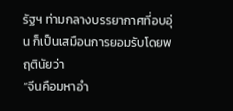รัฐฯ ท่ามกลางบรรยากาศที่อบอุ่น ก็เป็นเสมือนการยอมรับโดยพฤตินัยว่า
“จีนคือมหาอำ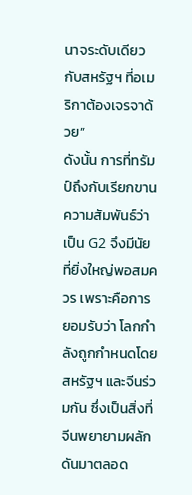นาจระดับเดียวกับสหรัฐฯ ที่อเมริกาต้องเจรจาด้วย”
ดังนั้น การที่ทรัมป์ถึงกับเรียกขานความสัมพันธ์ว่าเป็น G2 จึงมีนัยที่ยิ่งใหญ่พอสมควร เพราะคือการยอมรับว่า โลกกำลังถูกกำหนดโดยสหรัฐฯ และจีนร่วมกัน ซึ่งเป็นสิ่งที่จีนพยายามผลักดันมาตลอด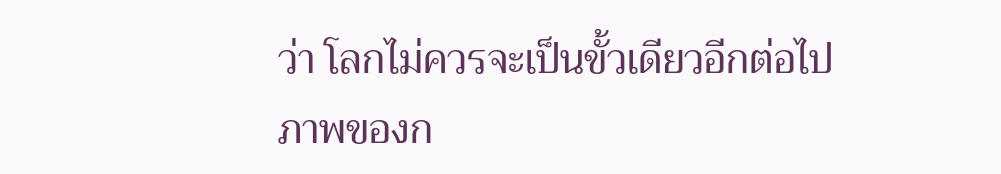ว่า โลกไม่ควรจะเป็นขั้วเดียวอีกต่อไป
ภาพของก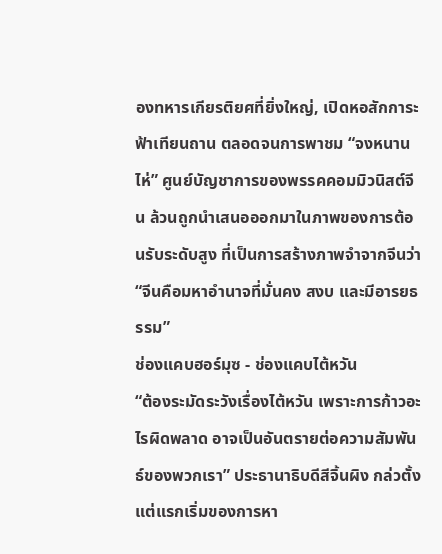องทหารเกียรติยศที่ยิ่งใหญ่, เปิดหอสักการะฟ้าเทียนถาน ตลอดจนการพาชม “จงหนานไห่” ศูนย์บัญชาการของพรรคคอมมิวนิสต์จีน ล้วนถูกนำเสนอออกมาในภาพของการต้อนรับระดับสูง ที่เป็นการสร้างภาพจำจากจีนว่า “จีนคือมหาอำนาจที่มั่นคง สงบ และมีอารยธรรม”
ช่องแคบฮอร์มุซ - ช่องแคบไต้หวัน
“ต้องระมัดระวังเรื่องไต้หวัน เพราะการก้าวอะไรผิดพลาด อาจเป็นอันตรายต่อความสัมพันธ์ของพวกเรา” ประธานาธิบดีสีจิ้นผิง กล่วตั้งแต่แรกเริ่มของการหา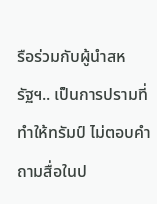รือร่วมกับผู้นำสหรัฐฯ.. เป็นการปรามที่ทำให้ทรัมป์ ไม่ตอบคำถามสื่อในป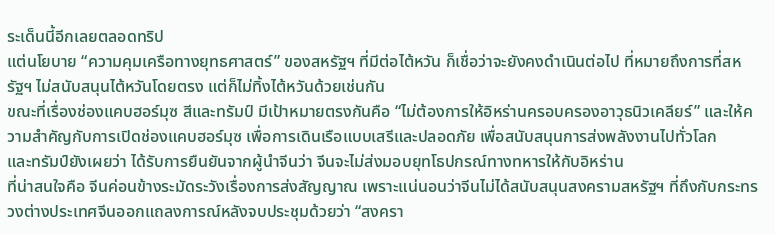ระเด็นนี้อีกเลยตลอดทริป
แต่นโยบาย “ความคุมเครือทางยุทธศาสตร์” ของสหรัฐฯ ที่มีต่อไต้หวัน ก็เชื่อว่าจะยังคงดำเนินต่อไป ที่หมายถึงการที่สหรัฐฯ ไม่สนับสนุนไต้หวันโดยตรง แต่ก็ไม่ทิ้งไต้หวันด้วยเช่นกัน
ขณะที่เรื่องช่องแคบฮอร์มุซ สีและทรัมป์ มีเป้าหมายตรงกันคือ “ไม่ต้องการให้อิหร่านครอบครองอาวุธนิวเคลียร์” และให้ความสำคัญกับการเปิดช่องแคบฮอร์มุซ เพื่อการเดินเรือแบบเสรีและปลอดภัย เพื่อสนับสนุนการส่งพลังงานไปทั่วโลก
และทรัมป์ยังเผยว่า ได้รับการยืนยันจากผู้นำจีนว่า จีนจะไม่ส่งมอบยุทโธปกรณ์ทางทหารให้กับอิหร่าน
ที่น่าสนใจคือ จีนค่อนข้างระมัดระวังเรื่องการส่งสัญญาณ เพราะแน่นอนว่าจีนไม่ได้สนับสนุนสงครามสหรัฐฯ ที่ถึงกับกระทรวงต่างประเทศจีนออกแถลงการณ์หลังจบประชุมด้วยว่า “สงครา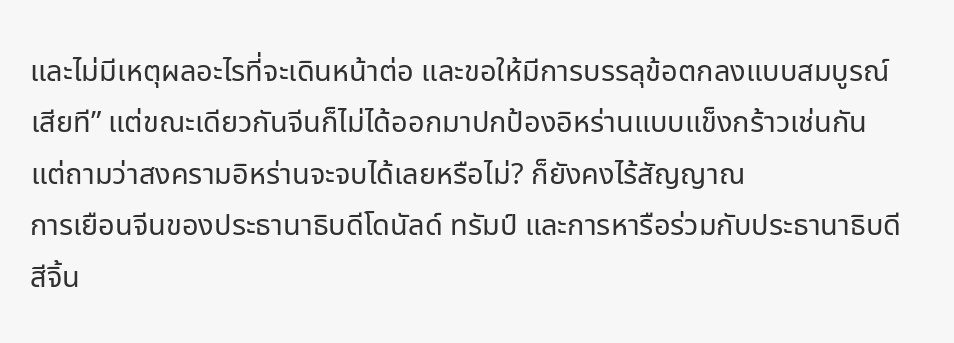และไม่มีเหตุผลอะไรที่จะเดินหน้าต่อ และขอให้มีการบรรลุข้อตกลงแบบสมบูรณ์เสียที” แต่ขณะเดียวกันจีนก็ไม่ได้ออกมาปกป้องอิหร่านแบบแข็งกร้าวเช่นกัน
แต่ถามว่าสงครามอิหร่านจะจบได้เลยหรือไม่? ก็ยังคงไร้สัญญาณ
การเยือนจีนของประธานาธิบดีโดนัลด์ ทรัมป์ และการหารือร่วมกับประธานาธิบดีสีจิ้น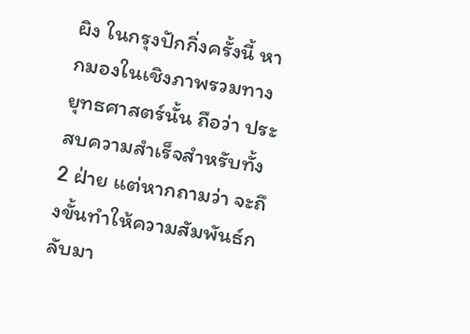ผิง ในกรุงปักกิ่งครั้งนี้ หากมองในเชิงภาพรวมทางยุทธศาสตร์นั้น ถือว่า ประสบความสำเร็จสำหรับทั้ง 2 ฝ่าย แต่หากถามว่า จะถึงขั้นทำให้ความสัมพันธ์กลับมา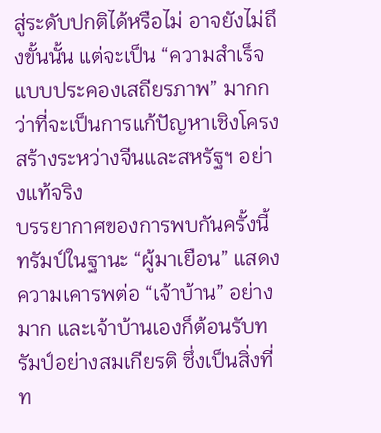สู่ระดับปกติได้หรือไม่ อาจยังไม่ถึงขั้นนั้น แต่จะเป็น “ความสำเร็จแบบประคองเสถียรภาพ” มากกว่าที่จะเป็นการแก้ปัญหาเชิงโครงสร้างระหว่างจีนและสหรัฐฯ อย่างแท้จริง
บรรยากาศของการพบกันครั้งนี้ ทรัมป์ในฐานะ “ผู้มาเยือน” แสดงความเคารพต่อ “เจ้าบ้าน” อย่างมาก และเจ้าบ้านเองก็ต้อนรับทรัมป์อย่างสมเกียรติ ซึ่งเป็นสิ่งที่ท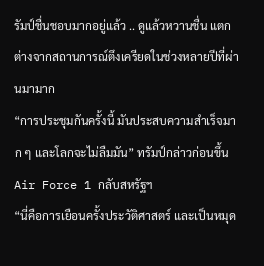รัมป์ชื่นชอบมากอยู่แล้ว .. ดูแล้วหวานชื่น แตกต่างจากสถานการณ์ตึงเครียดในช่วงหลายปีที่ผ่านมามาก
“การประชุมกันครั้งนี้ มันประสบความสำเร็จมาก ๆ และโลกจะไม่ลืมมัน” ทรัมป์กล่าวก่อนขึ้น Air Force 1 กลับสหรัฐฯ
“นี่คือการเยือนครั้งประวัติศาสตร์ และเป็นหมุด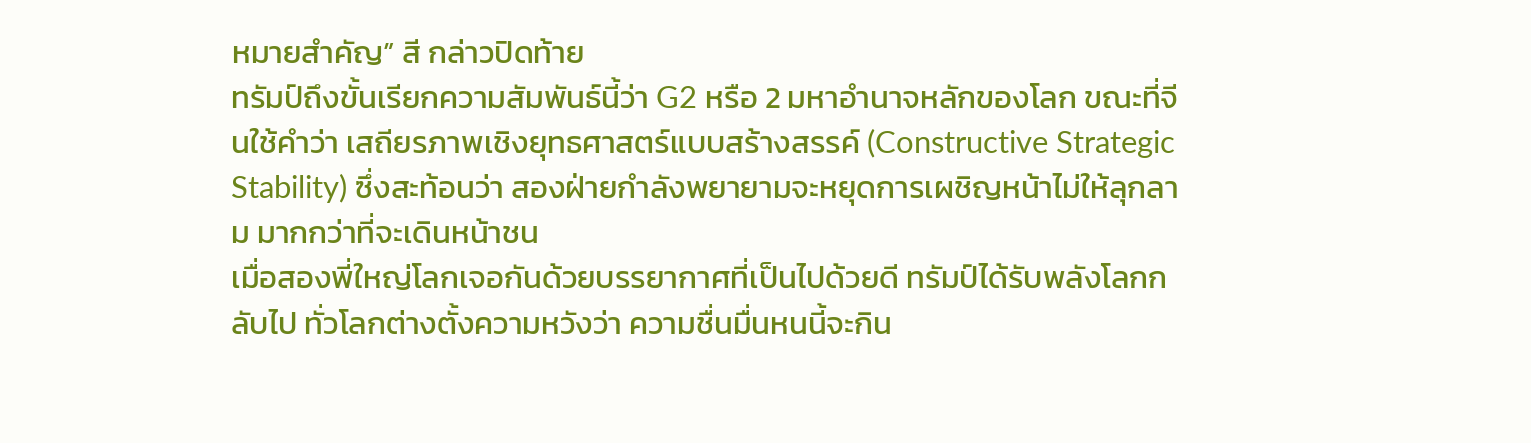หมายสำคัญ” สี กล่าวปิดท้าย
ทรัมป์ถึงขั้นเรียกความสัมพันธ์นี้ว่า G2 หรือ 2 มหาอำนาจหลักของโลก ขณะที่จีนใช้คำว่า เสถียรภาพเชิงยุทธศาสตร์แบบสร้างสรรค์ (Constructive Strategic Stability) ซึ่งสะท้อนว่า สองฝ่ายกำลังพยายามจะหยุดการเผชิญหน้าไม่ให้ลุกลาม มากกว่าที่จะเดินหน้าชน
เมื่อสองพี่ใหญ่โลกเจอกันด้วยบรรยากาศที่เป็นไปด้วยดี ทรัมป์ได้รับพลังโลกกลับไป ทั่วโลกต่างตั้งความหวังว่า ความชื่นมื่นหนนี้จะกิน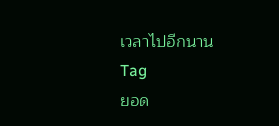เวลาไปอีกนาน
Tag
ยอด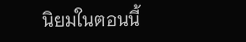นิยมในตอนนี้